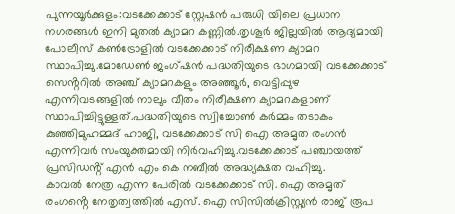പുന്നയൂർക്കുളം:വടക്കേക്കാട് സ്റ്റേഷൻ പരുധി യിലെ പ്രധാന നഗരങ്ങൾ ഇനി മുതൽ ക്യാമറ കണ്ണിൽ.തൃശൂർ ജില്ലയിൽ ആദ്യമായി പോലീസ് കൺട്രോളിൽ വടക്കേക്കാട് നിരീക്ഷണ ക്യാമറ സ്ഥാപിച്ചു.മോഡേൺ ജംഗ്ഷൻ പദ്ധതിയുടെ ഭാഗമായി വടക്കേക്കാട് സെൻ്ററിൽ അഞ്ച് ക്യാമറകളും അഞ്ഞൂർ, വെട്ടിപ്പുഴ എന്നിവടങ്ങളിൽ നാലും വീതം നിരീക്ഷണ ക്യാമറകളാണ് സ്ഥാപിച്ചിട്ടുള്ളത്.പദ്ധതിയുടെ സ്വിച്ചോൺ കർമ്മം തടാകം കുഞ്ഞിമുഹമ്മദ് ഹാജി, വടക്കേക്കാട് സി ഐ അമൃത രംഗൻ എന്നിവർ സംയുക്തമായി നിർവഹിച്ചു.വടക്കേക്കാട് പഞ്ചായത്ത് പ്രസിഡൻ്റ് എൻ എം കെ നബീൽ അദ്ധ്യക്ഷത വഹിച്ചു.
കാവൽ നേത്ര എന്ന പേരിൽ വടക്കേക്കാട് സി. ഐ അമൃത് രംഗൻ്റെ നേതൃത്വത്തിൽ എസ്. ഐ സിസിൽക്രിസ്റ്റ്യൻ രാജ് രൂപ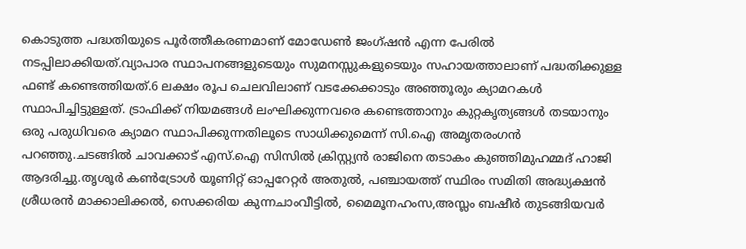കൊടുത്ത പദ്ധതിയുടെ പൂർത്തീകരണമാണ് മോഡേൺ ജംഗ്ഷൻ എന്ന പേരിൽ നടപ്പിലാക്കിയത്.വ്യാപാര സ്ഥാപനങ്ങളുടെയും സുമനസ്സുകളുടെയും സഹായത്താലാണ് പദ്ധതിക്കുള്ള ഫണ്ട് കണ്ടെത്തിയത്.6 ലക്ഷം രൂപ ചെലവിലാണ് വടക്കേക്കാടും അഞ്ഞൂരും ക്യാമറകൾ സ്ഥാപിച്ചിട്ടുള്ളത്. ട്രാഫിക്ക് നിയമങ്ങൾ ലംഘിക്കുന്നവരെ കണ്ടെത്താനും കുറ്റകൃത്യങ്ങൾ തടയാനും ഒരു പരുധിവരെ ക്യാമറ സ്ഥാപിക്കുന്നതിലൂടെ സാധിക്കുമെന്ന് സി.ഐ അമൃതരംഗൻ പറഞ്ഞു.ചടങ്ങിൽ ചാവക്കാട് എസ്.ഐ സിസിൽ ക്രിസ്റ്റ്യൻ രാജിനെ തടാകം കുഞ്ഞിമുഹമ്മദ് ഹാജി ആദരിച്ചു.തൃശൂർ കൺട്രോൾ യൂണിറ്റ് ഓപ്പറേറ്റർ അതുൽ, പഞ്ചായത്ത് സ്ഥിരം സമിതി അദ്ധ്യക്ഷൻ ശ്രീധരൻ മാക്കാലിക്കൽ, സെക്കരിയ കുന്നചാംവീട്ടിൽ, മൈമൂനഹംസ,അസ്ലം ബഷീർ തുടങ്ങിയവർ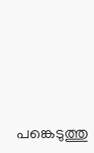പങ്കെടുത്തു